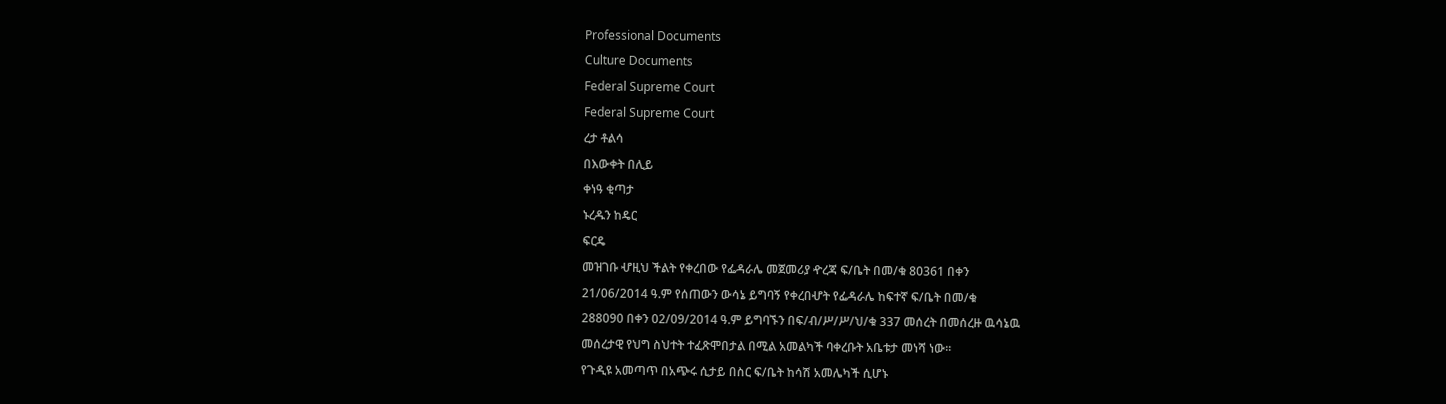Professional Documents
Culture Documents
Federal Supreme Court
Federal Supreme Court
ረታ ቶልሳ
በእውቀት በሊይ
ቀነዓ ቂጣታ
ኑረዱን ከዴር
ፍርዴ
መዝገቡ ሇዚህ ችልት የቀረበው የፌዳራሌ መጀመሪያ ዯረጃ ፍ/ቤት በመ/ቁ 80361 በቀን
21/06/2014 ዓ.ም የሰጠውን ውሳኔ ይግባኝ የቀረበሇት የፌዳራሌ ከፍተኛ ፍ/ቤት በመ/ቁ
288090 በቀን 02/09/2014 ዓ.ም ይግባኙን በፍ/ብ/ሥ/ሥ/ህ/ቁ 337 መሰረት በመሰረዙ ዉሳኔዉ
መሰረታዊ የህግ ስህተት ተፈጽሞበታል በሚል አመልካች ባቀረቡት አቤቱታ መነሻ ነው፡፡
የጉዲዩ አመጣጥ በአጭሩ ሲታይ በስር ፍ/ቤት ከሳሽ አመሌካች ሲሆኑ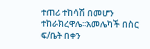ተጠሪ ተከሳሽ በመሆን
ተከራክረዋሌ፡፡አመሌካች በስር ፍ/ቤት በቀን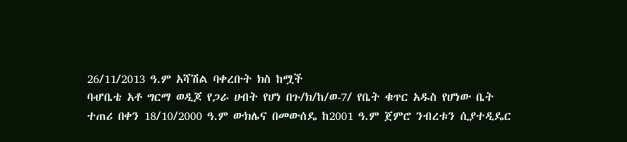26/11/2013 ዓ.ም አሻሽል ባቀረቡት ክስ ከሟች
ባሇቤቴ አቶ ግርማ ወዲጆ የጋራ ሀብት የሆነ በጉ/ክ/ከ/ወ-7/ የቤት ቁጥር አዱስ የሆነው ቤት
ተጠሪ በቀን 18/10/2000 ዓ.ም ውክሌና በመውሰዴ ከ2001 ዓ.ም ጀምሮ ንብረቱን ሲያተዲዴር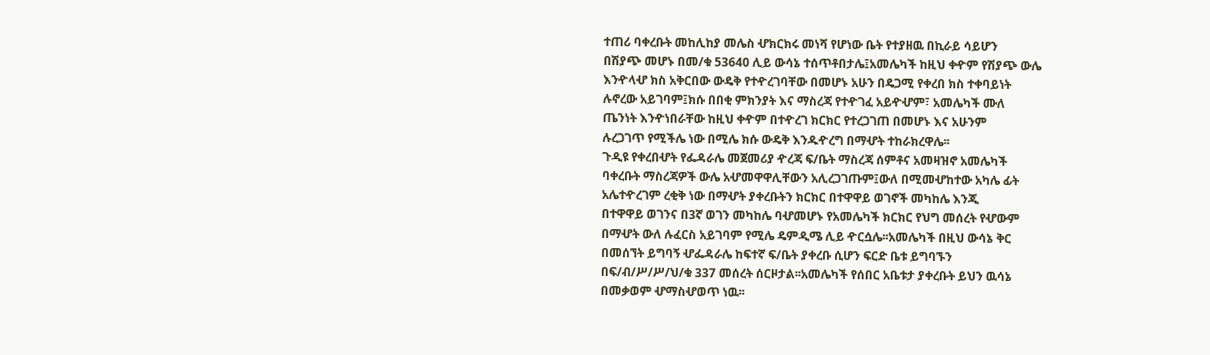ተጠሪ ባቀረቡት መከሊከያ መሌስ ሇክርክሩ መነሻ የሆነው ቤት የተያዘዉ በኪራይ ሳይሆን
በሽያጭ መሆኑ በመ/ቁ 53640 ሊይ ውሳኔ ተሰጥቶበታሌ፤አመሌካች ከዚህ ቀዯም የሽያጭ ውሌ
እንዯላሇ ክስ አቅርበው ውዴቅ የተዯረገባቸው በመሆኑ አሁን በዴጋሚ የቀረበ ክስ ተቀባይነት
ሉኖረው አይገባም፤ክሱ በበቂ ምክንያት እና ማስረጃ የተዯገፈ አይዯሇም፣ አመሌካች ሙለ
ጤንነት እንዯነበራቸው ከዚህ ቀዯም በተዯረገ ክርክር የተረጋገጠ በመሆኑ እና አሁንም
ሉረጋገጥ የሚችሌ ነው በሚሌ ክሱ ውዴቅ እንዱዯረግ በማሇት ተከራክረዋሌ፡፡
ጉዲዩ የቀረበሇት የፌዳራሌ መጀመሪያ ዯረጃ ፍ/ቤት ማስረጃ ሰምቶና አመዛዝኖ አመሌካች
ባቀረቡት ማስረጃዎች ውሌ አሇመዋዋሊቸውን አሊረጋገጡም፤ውለ በሚመሇከተው አካሌ ፊት
አሌተዯረገም ረቂቅ ነው በማሇት ያቀረቡትን ክርክር በተዋዋይ ወገኖች መካከሌ እንጂ
በተዋዋይ ወገንና በ3ኛ ወገን መካከሌ ባሇመሆኑ የአመሌካች ክርክር የህግ መሰረት የሇውም
በማሇት ውለ ሉፈርስ አይገባም የሚሌ ዴምዲሜ ሊይ ዯርሷሌ፡፡አመሌካች በዚህ ውሳኔ ቅር
በመሰኘት ይግባኝ ሇፌዳራሌ ከፍተኛ ፍ/ቤት ያቀረቡ ሲሆን ፍርድ ቤቱ ይግባኙን
በፍ/ብ/ሥ/ሥ/ህ/ቁ 337 መሰረት ሰርዞታል፡፡አመሌካች የሰበር አቤቱታ ያቀረቡት ይህን ዉሳኔ
በመቃወም ሇማስሇወጥ ነዉ፡፡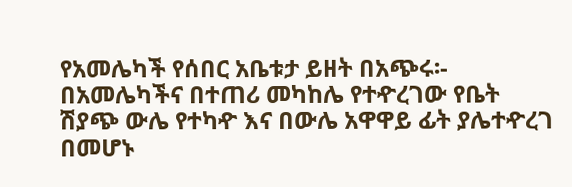የአመሌካች የሰበር አቤቱታ ይዘት በአጭሩ፡- በአመሌካችና በተጠሪ መካከሌ የተዯረገው የቤት
ሽያጭ ውሌ የተካዯ እና በውሌ አዋዋይ ፊት ያሌተዯረገ በመሆኑ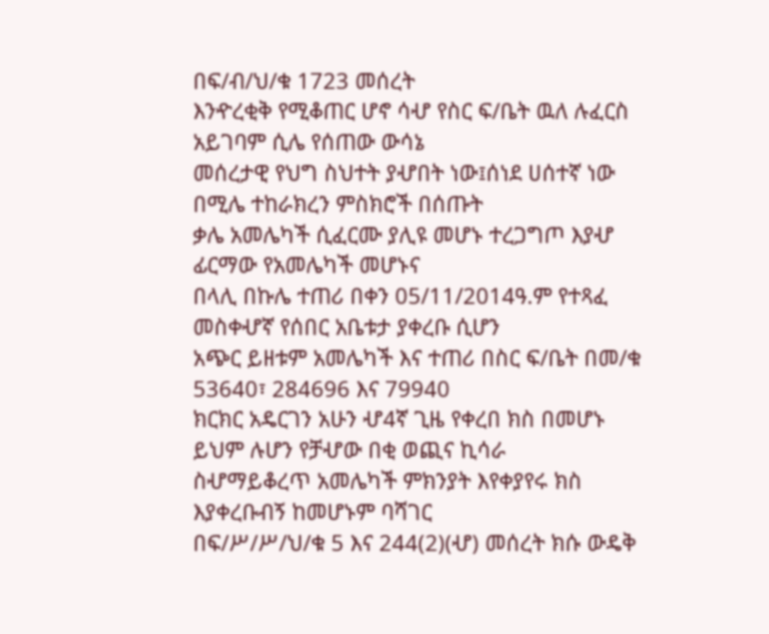በፍ/ብ/ህ/ቁ 1723 መሰረት
እንዯረቂቅ የሚቆጠር ሆኖ ሳሇ የስር ፍ/ቤት ዉለ ሉፈርስ አይገባም ሲሌ የሰጠው ውሳኔ
መሰረታዊ የህግ ስህተት ያሇበት ነው፤ሰነደ ሀሰተኛ ነው በሚሌ ተከራክረን ምስክሮች በሰጡት
ቃሌ አመሌካች ሲፈርሙ ያሊዩ መሆኑ ተረጋግጦ እያሇ ፊርማው የአመሌካች መሆኑና
በላሊ በኩሌ ተጠሪ በቀን 05/11/2014ዓ.ም የተጻፈ መስቀሇኛ የሰበር አቤቱታ ያቀረቡ ሲሆን
አጭር ይዘቱም አመሌካች እና ተጠሪ በስር ፍ/ቤት በመ/ቁ 53640፣ 284696 እና 79940
ክርክር አዴርገን አሁን ሇ4ኛ ጊዜ የቀረበ ክስ በመሆኑ ይህም ሉሆን የቻሇው በቂ ወጪና ኪሳራ
ስሇማይቆረጥ አመሌካች ምክንያት እየቀያየሩ ክስ እያቀረቡብኝ ከመሆኑም ባሻገር
በፍ/ሥ/ሥ/ህ/ቁ 5 እና 244(2)(ሇ) መሰረት ክሱ ውዴቅ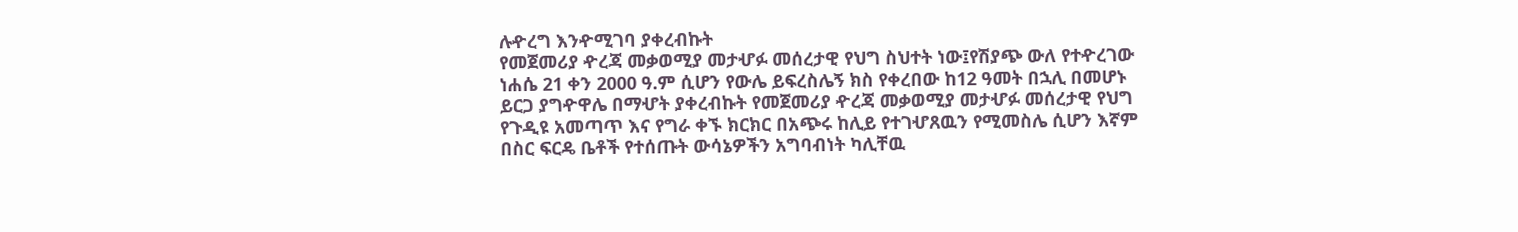ሉዯረግ እንዯሚገባ ያቀረብኩት
የመጀመሪያ ዯረጃ መቃወሚያ መታሇፉ መሰረታዊ የህግ ስህተት ነው፤የሽያጭ ውለ የተዯረገው
ነሐሴ 21 ቀን 2000 ዓ.ም ሲሆን የውሌ ይፍረስሌኝ ክስ የቀረበው ከ12 ዓመት በኋሊ በመሆኑ
ይርጋ ያግዯዋሌ በማሇት ያቀረብኩት የመጀመሪያ ዯረጃ መቃወሚያ መታሇፉ መሰረታዊ የህግ
የጉዲዩ አመጣጥ እና የግራ ቀኙ ክርክር በአጭሩ ከሊይ የተገሇጸዉን የሚመስሌ ሲሆን እኛም
በስር ፍርዴ ቤቶች የተሰጡት ውሳኔዎችን አግባብነት ካሊቸዉ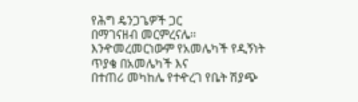የሕግ ዴንጋጌዎች ጋር
በማገናዘብ መርምረናሌ፡፡እንዯመረመርነውም የአመሌካች የዲኝነት ጥያቄ በአመሌካች እና
በተጠሪ መካከሌ የተዯረገ የቤት ሽያጭ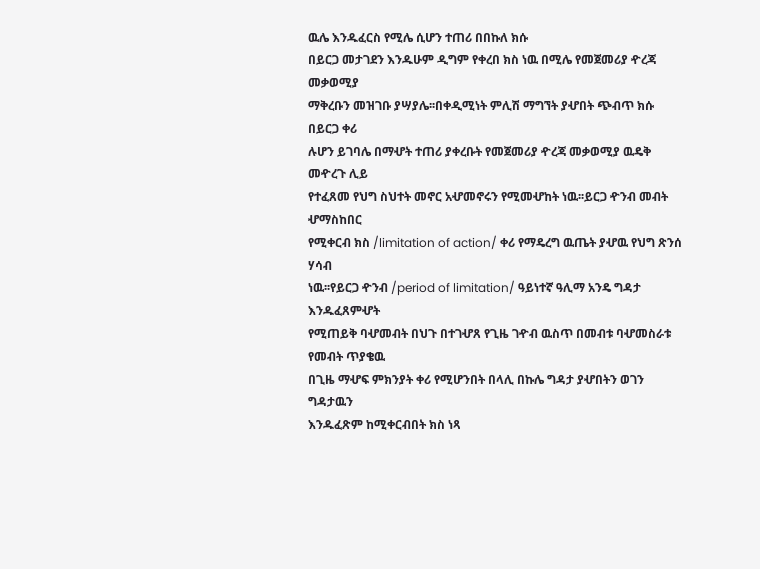ዉሌ እንዱፈርስ የሚሌ ሲሆን ተጠሪ በበኩለ ክሱ
በይርጋ መታገደን እንዱሁም ዲግም የቀረበ ክስ ነዉ በሚሌ የመጀመሪያ ዯረጃ መቃወሚያ
ማቅረቡን መዝገቡ ያሣያሌ፡፡በቀዲሚነት ምሊሽ ማግኘት ያሇበት ጭብጥ ክሱ በይርጋ ቀሪ
ሉሆን ይገባሌ በማሇት ተጠሪ ያቀረቡት የመጀመሪያ ዯረጃ መቃወሚያ ዉዴቅ መዯረጉ ሊይ
የተፈጸመ የህግ ስህተት መኖር አሇመኖሩን የሚመሇከት ነዉ፡፡ይርጋ ዯንብ መብት ሇማስከበር
የሚቀርብ ክስ /limitation of action/ ቀሪ የማዴረግ ዉጤት ያሇዉ የህግ ጽንሰ ሃሳብ
ነዉ፡፡የይርጋ ዯንብ /period of limitation/ ዓይነተኛ ዓሊማ አንዴ ግዳታ እንዱፈጸምሇት
የሚጠይቅ ባሇመብት በህጉ በተገሇጸ የጊዜ ገዯብ ዉስጥ በመብቱ ባሇመስራቱ የመብት ጥያቄዉ
በጊዜ ማሇፍ ምክንያት ቀሪ የሚሆንበት በላሊ በኩሌ ግዳታ ያሇበትን ወገን ግዳታዉን
እንዱፈጽም ከሚቀርብበት ክስ ነጻ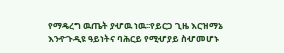የማዴረግ ዉጤት ያሇዉ ነዉ፡፡የይርጋ ጊዜ እርዝማኔ
እንዯጉዲዩ ዓይነትና ባሕርይ የሚሇያይ ስሇመሆኑ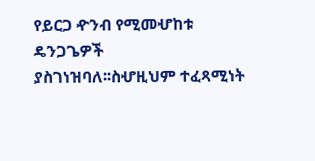የይርጋ ዯንብ የሚመሇከቱ ዴንጋጌዎች
ያስገነዝባለ፡፡ስሇዚህም ተፈጻሚነት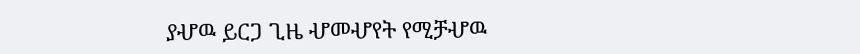ያሇዉ ይርጋ ጊዜ ሇመሇየት የሚቻሇዉ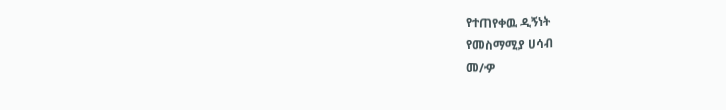የተጠየቀዉ ዲኝነት
የመስማሚያ ሀሳብ
መ/ዏ